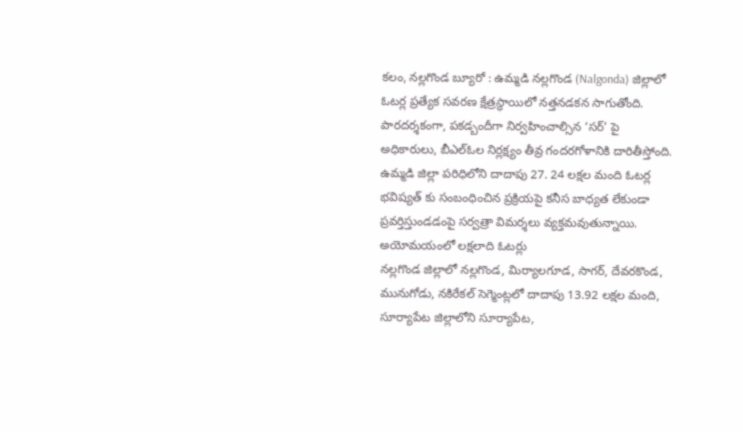కలం, నల్లగొండ బ్యూరో : ఉమ్మడి నల్లగొండ (Nalgonda) జిల్లాలో ఓటర్ల ప్రత్యేక సవరణ క్షేత్రస్థాయిలో నత్తనడకన సాగుతోంది. పారదర్శకంగా, పకడ్బందీగా నిర్వహించాల్సిన ‘సర్’ పై అధికారులు, బీఎల్ఓల నిర్లక్ష్యం తీవ్ర గందరగోళానికి దారితీస్తోంది. ఉమ్మడి జిల్లా పరిధిలోని దాదాపు 27. 24 లక్షల మంది ఓటర్ల భవిష్యత్ కు సంబంధించిన ప్రక్రియపై కనీస బాధ్యత లేకుండా ప్రవర్తిస్తుండడంపై సర్వత్రా విమర్శలు వ్యక్తమవుతున్నాయి.
అయోమయంలో లక్షలాది ఓటర్లు
నల్లగొండ జిల్లాలో నల్లగొండ, మిర్యాలగూడ, సాగర్, దేవరకొండ, మునుగోడు, నకిరేకల్ సెగ్మెంట్లలో దాదాపు 13.92 లక్షల మంది, సూర్యాపేట జిల్లాలోని సూర్యాపేట,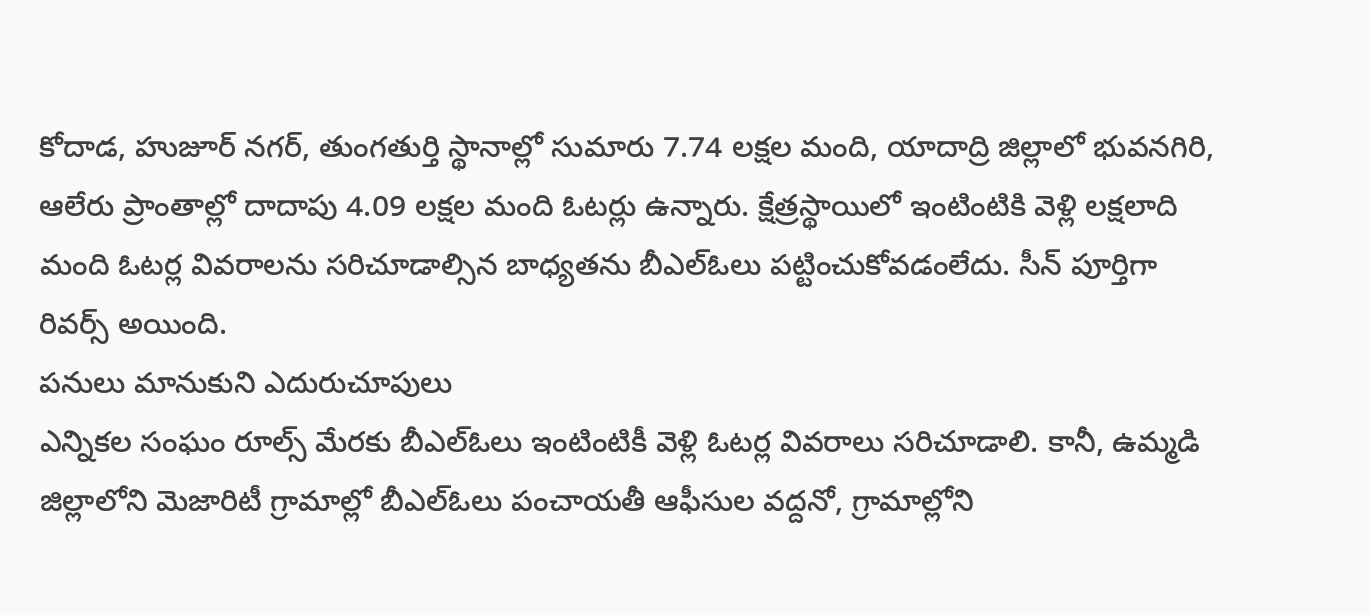కోదాడ, హుజూర్ నగర్, తుంగతుర్తి స్థానాల్లో సుమారు 7.74 లక్షల మంది, యాదాద్రి జిల్లాలో భువనగిరి, ఆలేరు ప్రాంతాల్లో దాదాపు 4.09 లక్షల మంది ఓటర్లు ఉన్నారు. క్షేత్రస్థాయిలో ఇంటింటికి వెళ్లి లక్షలాది మంది ఓటర్ల వివరాలను సరిచూడాల్సిన బాధ్యతను బీఎల్ఓలు పట్టించుకోవడంలేదు. సీన్ పూర్తిగా రివర్స్ అయింది.
పనులు మానుకుని ఎదురుచూపులు
ఎన్నికల సంఘం రూల్స్ మేరకు బీఎల్ఓలు ఇంటింటికీ వెళ్లి ఓటర్ల వివరాలు సరిచూడాలి. కానీ, ఉమ్మడి జిల్లాలోని మెజారిటీ గ్రామాల్లో బీఎల్ఓలు పంచాయతీ ఆఫీసుల వద్దనో, గ్రామాల్లోని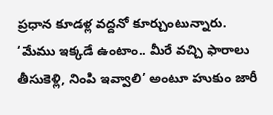ప్రధాన కూడళ్ల వద్దనో కూర్చుంటున్నారు. ‘మేము ఇక్కడే ఉంటాం.. మీరే వచ్చి ఫారాలు తీసుకెళ్లి, నింపి ఇవ్వాలి’ అంటూ హుకుం జారీ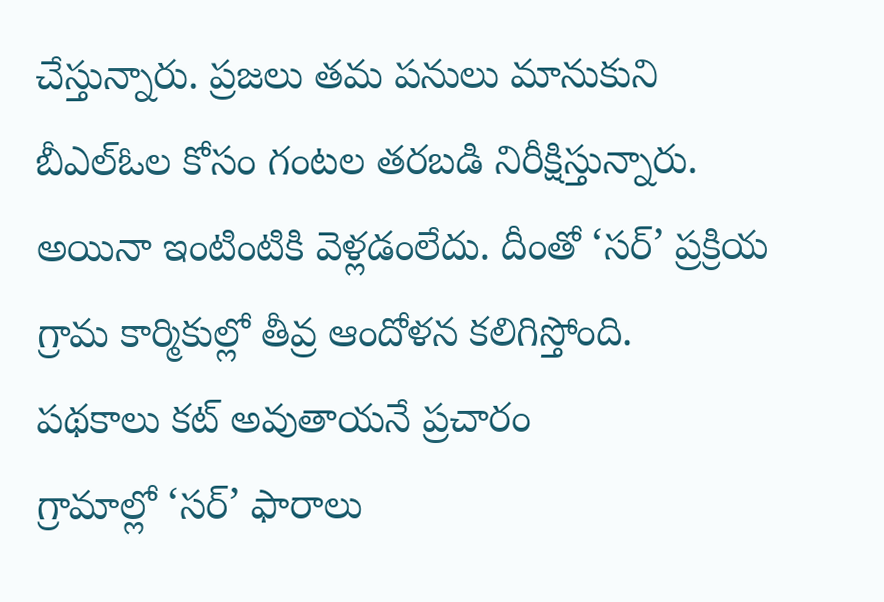చేస్తున్నారు. ప్రజలు తమ పనులు మానుకుని బీఎల్ఓల కోసం గంటల తరబడి నిరీక్షిస్తున్నారు. అయినా ఇంటింటికి వెళ్లడంలేదు. దీంతో ‘సర్’ ప్రక్రియ గ్రామ కార్మికుల్లో తీవ్ర ఆందోళన కలిగిస్తోంది.
పథకాలు కట్ అవుతాయనే ప్రచారం
గ్రామాల్లో ‘సర్’ ఫారాలు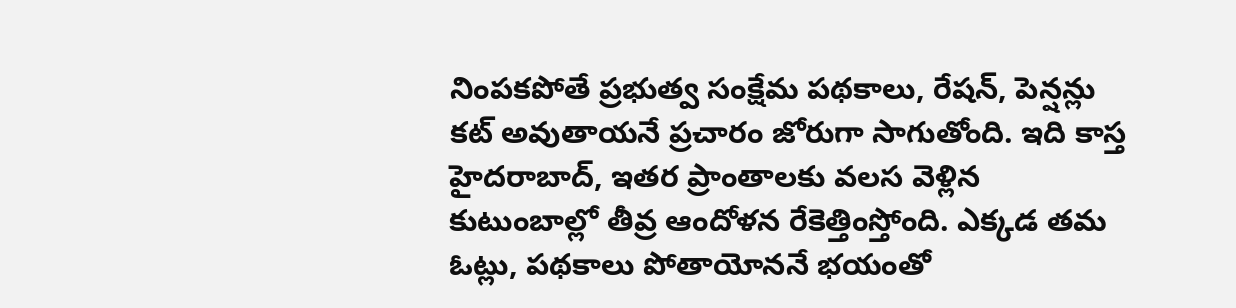నింపకపోతే ప్రభుత్వ సంక్షేమ పథకాలు, రేషన్, పెన్షన్లు కట్ అవుతాయనే ప్రచారం జోరుగా సాగుతోంది. ఇది కాస్త హైదరాబాద్, ఇతర ప్రాంతాలకు వలస వెళ్లిన కుటుంబాల్లో తీవ్ర ఆందోళన రేకెత్తింస్తోంది. ఎక్కడ తమ ఓట్లు, పథకాలు పోతాయోననే భయంతో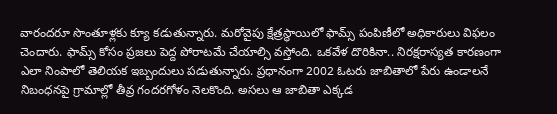వారందరూ సొంతూళ్లకు క్యూ కడుతున్నారు. మరోవైపు క్షేత్రస్థాయిలో ఫామ్స్ పంపిణీలో అధికారులు విఫలం చెందారు. ఫామ్స్ కోసం ప్రజలు పెద్ద పోరాటమే చేయాల్సి వస్తోంది. ఒకవేళ దొరికినా.. నిరక్షరాస్యత కారణంగా ఎలా నింపాలో తెలియక ఇబ్బందులు పడుతున్నారు. ప్రధానంగా 2002 ఓటరు జాబితాలో పేరు ఉండాలనే నిబంధనపై గ్రామాల్లో తీవ్ర గందరగోళం నెలకొంది. అసలు ఆ జాబితా ఎక్కడ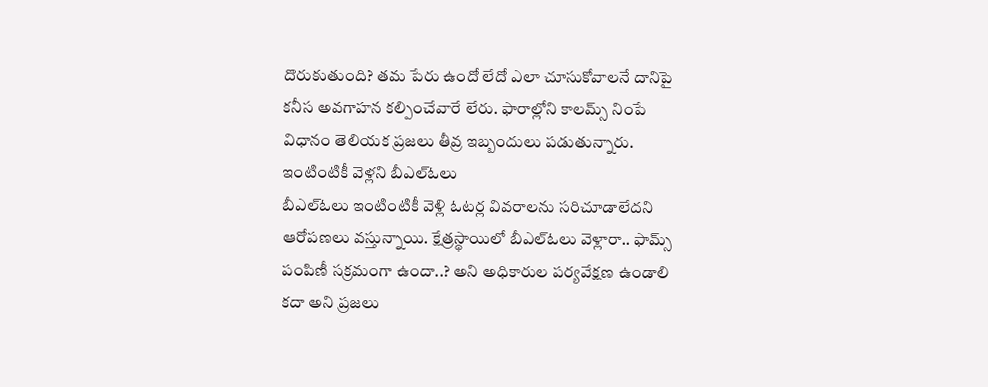దొరుకుతుంది? తమ పేరు ఉందో లేదో ఎలా చూసుకోవాలనే దానిపై కనీస అవగాహన కల్పించేవారే లేరు. ఫారాల్లోని కాలమ్స్ నింపే విధానం తెలియక ప్రజలు తీవ్ర ఇబ్బందులు పడుతున్నారు.
ఇంటింటికీ వెళ్లని బీఎల్ఓలు
బీఎల్ఓలు ఇంటింటికీ వెళ్లి ఓటర్ల వివరాలను సరిచూడాలేదని ఆరోపణలు వస్తున్నాయి. క్షేత్రస్థాయిలో బీఎల్ఓలు వెళ్లారా.. ఫామ్స్ పంపిణీ సక్రమంగా ఉందా..? అని అధికారుల పర్యవేక్షణ ఉండాలి కదా అని ప్రజలు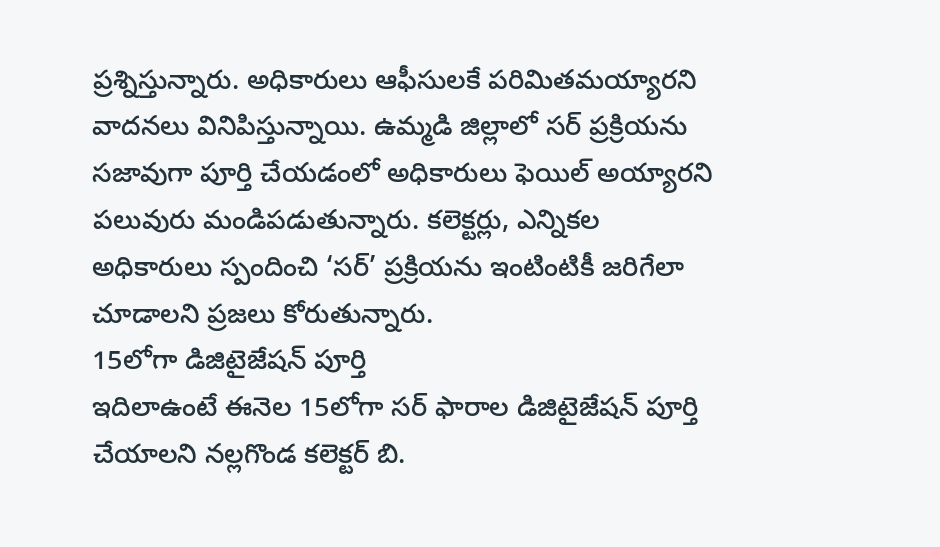ప్రశ్నిస్తున్నారు. అధికారులు ఆఫీసులకే పరిమితమయ్యారని వాదనలు వినిపిస్తున్నాయి. ఉమ్మడి జిల్లాలో సర్ ప్రక్రియను సజావుగా పూర్తి చేయడంలో అధికారులు ఫెయిల్ అయ్యారని పలువురు మండిపడుతున్నారు. కలెక్టర్లు, ఎన్నికల అధికారులు స్పందించి ‘సర్’ ప్రక్రియను ఇంటింటికీ జరిగేలా చూడాలని ప్రజలు కోరుతున్నారు.
15లోగా డిజిటైజేషన్ పూర్తి
ఇదిలాఉంటే ఈనెల 15లోగా సర్ ఫారాల డిజిటైజేషన్ పూర్తి చేయాలని నల్లగొండ కలెక్టర్ బి.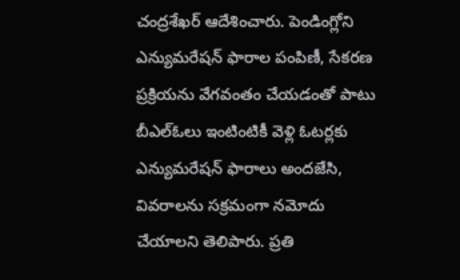చంద్రశేఖర్ ఆదేశించారు. పెండింగ్లోని ఎన్యుమరేషన్ ఫారాల పంపిణీ, సేకరణ ప్రక్రియను వేగవంతం చేయడంతో పాటు బీఎల్ఓలు ఇంటింటికీ వెళ్లి ఓటర్లకు ఎన్యుమరేషన్ ఫారాలు అందజేసి, వివరాలను సక్రమంగా నమోదు చేయాలని తెలిపారు. ప్రతి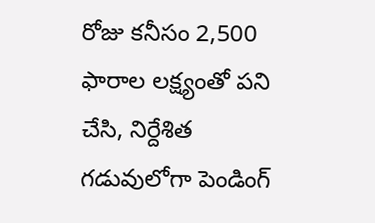రోజు కనీసం 2,500 ఫారాల లక్ష్యంతో పని చేసి, నిర్దేశిత గడువులోగా పెండింగ్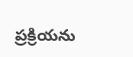ప్రక్రియను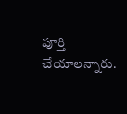పూర్తి చేయాలన్నారు.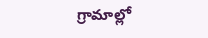గ్రామాల్లో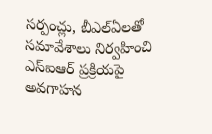సర్పంచ్లు, బీఎల్ఏలతో సమావేశాలు నిర్వహించి ఎస్ఐఆర్ ప్రక్రియపై అవగాహన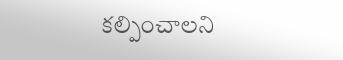కల్పించాలని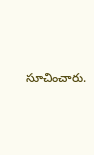సూచించారు.